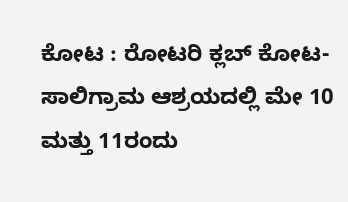ಕೋಟ : ರೋಟರಿ ಕ್ಲಬ್ ಕೋಟ-ಸಾಲಿಗ್ರಾಮ ಆಶ್ರಯದಲ್ಲಿ ಮೇ 10 ಮತ್ತು 11ರಂದು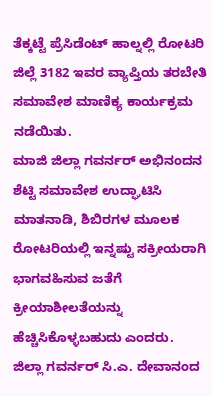ತೆಕ್ಕಟ್ಟೆ ಪ್ರೆಸಿಡೆಂಟ್ ಹಾಲ್ನಲ್ಲಿ ರೋಟರಿ ಜಿಲ್ಲೆ 3182 ಇವರ ವ್ಯಾಪ್ತಿಯ ತರಬೇತಿ ಸಮಾವೇಶ ಮಾಣಿಕ್ಯ ಕಾರ್ಯಕ್ರಮ ನಡೆಯಿತು.
ಮಾಜಿ ಜಿಲ್ಲಾ ಗವರ್ನರ್ ಅಭಿನಂದನ ಶೆಟ್ಟಿ ಸಮಾವೇಶ ಉದ್ಘಾಟಿಸಿ ಮಾತನಾಡಿ, ಶಿಬಿರಗಳ ಮೂಲಕ ರೋಟರಿಯಲ್ಲಿ ಇನ್ನಷ್ಟು ಸಕ್ರೀಯರಾಗಿ ಭಾಗವಹಿಸುವ ಜತೆಗೆ ಕ್ರೀಯಾಶೀಲತೆಯನ್ನು ಹೆಚ್ಚಿಸಿಕೊಳ್ಳಬಹುದು ಎಂದರು.
ಜಿಲ್ಲಾ ಗವರ್ನರ್ ಸಿ.ಎ. ದೇವಾನಂದ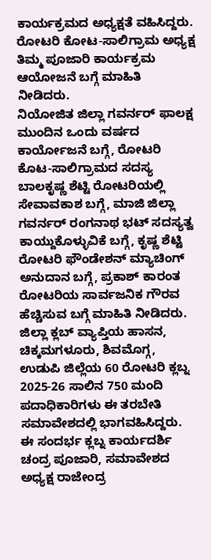ಕಾರ್ಯಕ್ರಮದ ಅಧ್ಯಕ್ಷತೆ ವಹಿಸಿದ್ದರು.
ರೋಟರಿ ಕೋಟ-ಸಾಲಿಗ್ರಾಮ ಅಧ್ಯಕ್ಷ ತಿಮ್ಮ ಪೂಜಾರಿ ಕಾರ್ಯಕ್ರಮ ಆಯೋಜನೆ ಬಗ್ಗೆ ಮಾಹಿತಿ ನೀಡಿದರು.
ನಿಯೋಜಿತ ಜಿಲ್ಲಾ ಗವರ್ನರ್ ಫಾಲಕ್ಷ ಮುಂದಿನ ಒಂದು ವರ್ಷದ ಕಾರ್ಯೋಜನೆ ಬಗ್ಗೆ, ರೋಟರಿ ಕೊಟ-ಸಾಲಿಗ್ರಾಮದ ಸದಸ್ಯ ಬಾಲಕೃಷ್ಣ ಶೆಟ್ಟಿ ರೋಟರಿಯಲ್ಲಿ ಸೇವಾವಕಾಶ ಬಗ್ಗೆ, ಮಾಜಿ ಜಿಲ್ಲಾ ಗವರ್ನರ್ ರಂಗನಾಥ ಭಟ್ ಸದಸ್ಯತ್ವ ಕಾಯ್ದುಕೊಳ್ಳುವಿಕೆ ಬಗ್ಗೆ, ಕೃಷ್ಣ ಶೆಟ್ಟಿ ರೋಟರಿ ಫೌಂಡೇಶನ್ ಮ್ಯಾಚಿಂಗ್ ಅನುದಾನ ಬಗ್ಗೆ, ಪ್ರಕಾಶ್ ಕಾರಂತ ರೋಟರಿಯ ಸಾರ್ವಜನಿಕ ಗೌರವ ಹೆಚ್ಚಿಸುವ ಬಗ್ಗೆ ಮಾಹಿತಿ ನೀಡಿದರು. ಜಿಲ್ಲಾ ಕ್ಲಬ್ ವ್ಯಾಪ್ತಿಯ ಹಾಸನ, ಚಿಕ್ಕಮಗಳೂರು, ಶಿವಮೊಗ್ಗ, ಉಡುಪಿ ಜಿಲ್ಲೆಯ 60 ರೋಟರಿ ಕ್ಲಬ್ನ 2025-26 ಸಾಲಿನ 750 ಮಂದಿ ಪದಾಧಿಕಾರಿಗಳು ಈ ತರಬೇತಿ ಸಮಾವೇಶದಲ್ಲಿ ಭಾಗವಹಿಸಿದ್ದರು.
ಈ ಸಂದರ್ಭ ಕ್ಲಬ್ನ ಕಾರ್ಯದರ್ಶಿ ಚಂದ್ರ ಪೂಜಾರಿ, ಸಮಾವೇಶದ ಅಧ್ಯಕ್ಷ ರಾಜೇಂದ್ರ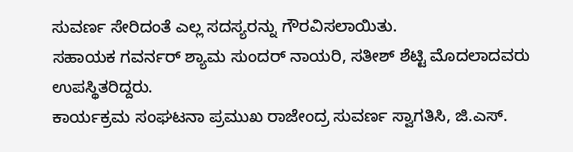ಸುವರ್ಣ ಸೇರಿದಂತೆ ಎಲ್ಲ ಸದಸ್ಯರನ್ನು ಗೌರವಿಸಲಾಯಿತು.
ಸಹಾಯಕ ಗವರ್ನರ್ ಶ್ಯಾಮ ಸುಂದರ್ ನಾಯರಿ, ಸತೀಶ್ ಶೆಟ್ಟಿ ಮೊದಲಾದವರು ಉಪಸ್ಥಿತರಿದ್ದರು.
ಕಾರ್ಯಕ್ರಮ ಸಂಘಟನಾ ಪ್ರಮುಖ ರಾಜೇಂದ್ರ ಸುವರ್ಣ ಸ್ವಾಗತಿಸಿ, ಜಿ.ಎಸ್.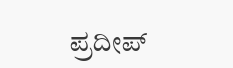ಪ್ರದೀಪ್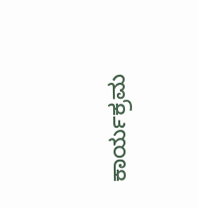ಕಾರ್ಯಕ್ರಮ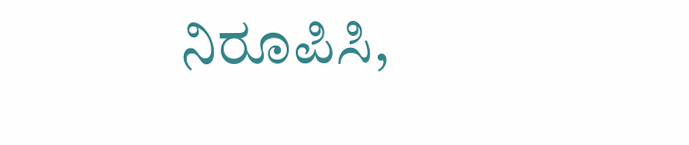ನಿರೂಪಿಸಿ,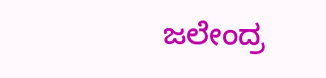ಜಲೇಂದ್ರ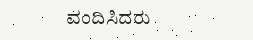ವಂದಿಸಿದರು